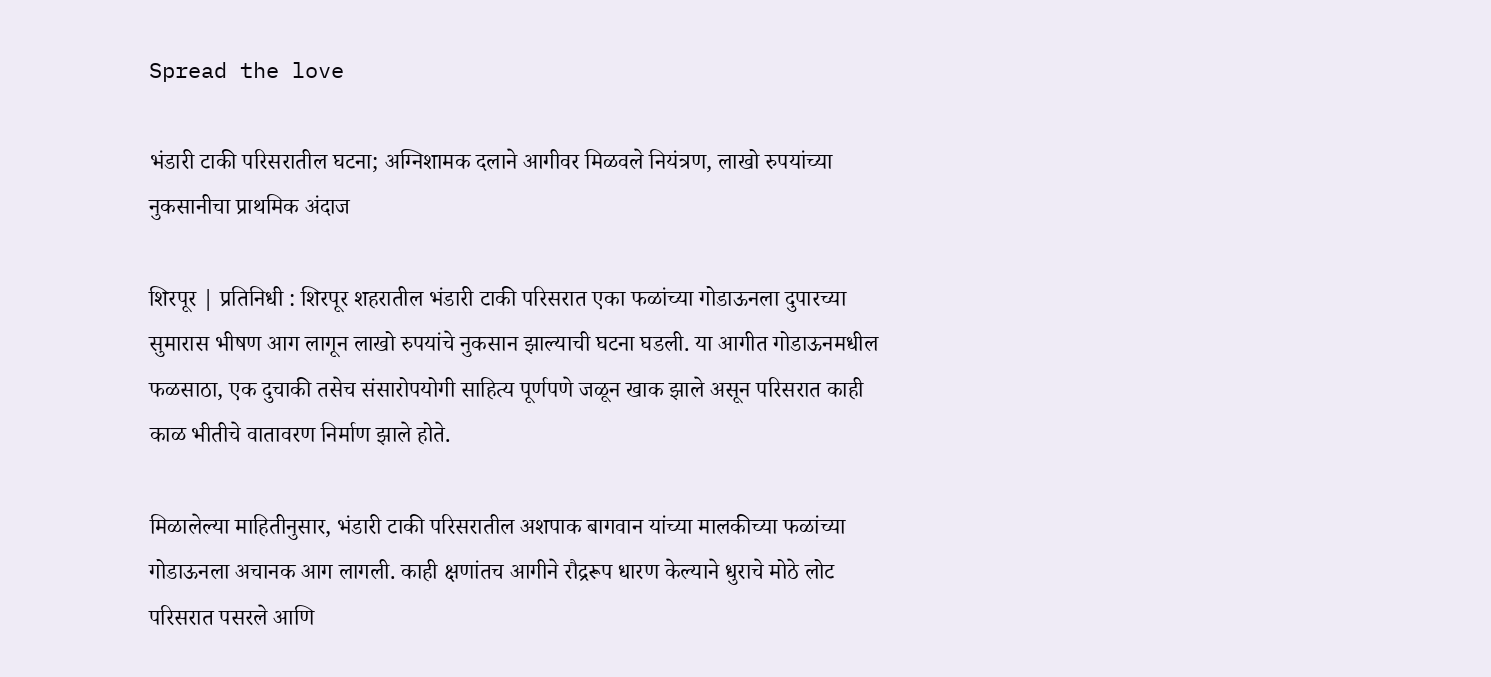Spread the love

भंडारी टाकी परिसरातील घटना; अग्निशामक दलाने आगीवर मिळवले नियंत्रण, लाखो रुपयांच्या नुकसानीचा प्राथमिक अंदाज

शिरपूर | प्रतिनिधी : शिरपूर शहरातील भंडारी टाकी परिसरात एका फळांच्या गोडाऊनला दुपारच्या सुमारास भीषण आग लागून लाखो रुपयांचे नुकसान झाल्याची घटना घडली. या आगीत गोडाऊनमधील फळसाठा, एक दुचाकी तसेच संसारोपयोगी साहित्य पूर्णपणे जळून खाक झाले असून परिसरात काही काळ भीतीचे वातावरण निर्माण झाले होते.

मिळालेल्या माहितीनुसार, भंडारी टाकी परिसरातील अशपाक बागवान यांच्या मालकीच्या फळांच्या गोडाऊनला अचानक आग लागली. काही क्षणांतच आगीने रौद्ररूप धारण केल्याने धुराचे मोठे लोट परिसरात पसरले आणि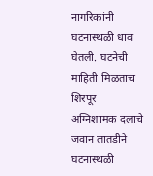नागरिकांनी घटनास्थळी धाव घेतली. घटनेची माहिती मिळताच शिरपूर अग्निशामक दलाचे जवान तातडीने घटनास्थळी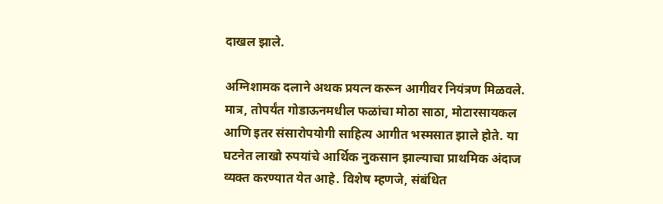दाखल झाले.

अग्निशामक दलाने अथक प्रयत्न करून आगीवर नियंत्रण मिळवले. मात्र, तोपर्यंत गोडाऊनमधील फळांचा मोठा साठा, मोटारसायकल आणि इतर संसारोपयोगी साहित्य आगीत भस्मसात झाले होते. या घटनेत लाखो रुपयांचे आर्थिक नुकसान झाल्याचा प्राथमिक अंदाज व्यक्त करण्यात येत आहे. विशेष म्हणजे, संबंधित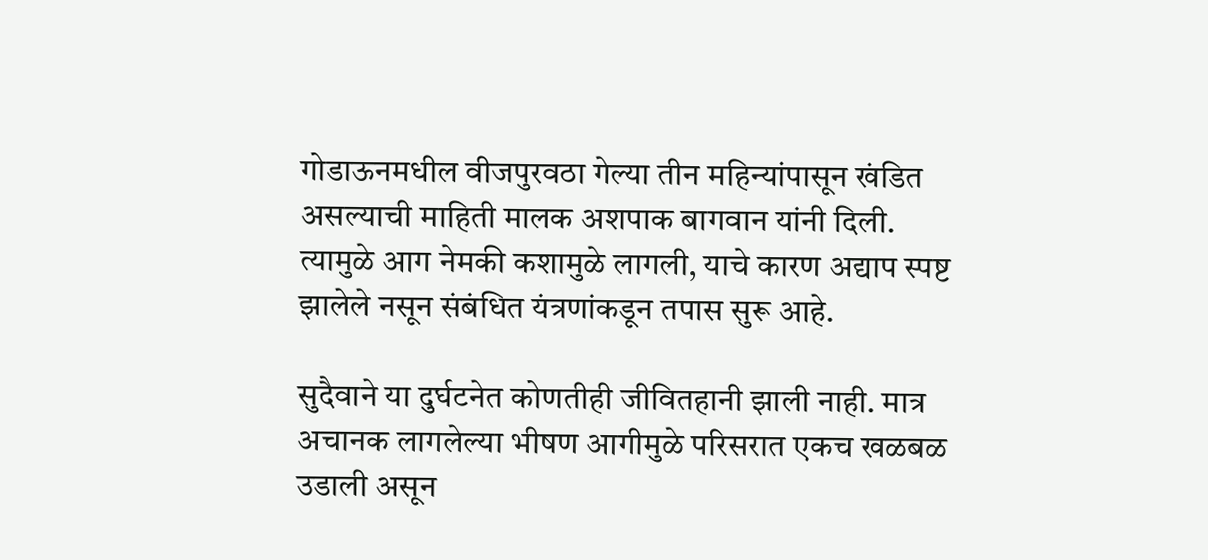गोडाऊनमधील वीजपुरवठा गेल्या तीन महिन्यांपासून खंडित असल्याची माहिती मालक अशपाक बागवान यांनी दिली. त्यामुळे आग नेमकी कशामुळे लागली, याचे कारण अद्याप स्पष्ट झालेले नसून संबंधित यंत्रणांकडून तपास सुरू आहे.

सुदैवाने या दुर्घटनेत कोणतीही जीवितहानी झाली नाही. मात्र अचानक लागलेल्या भीषण आगीमुळे परिसरात एकच खळबळ उडाली असून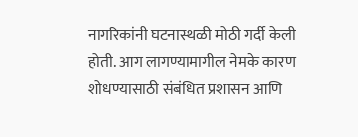नागरिकांनी घटनास्थळी मोठी गर्दी केली होती. आग लागण्यामागील नेमके कारण शोधण्यासाठी संबंधित प्रशासन आणि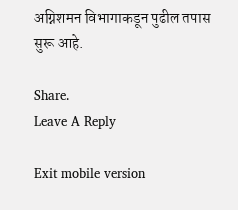अग्निशमन विभागाकडून पुढील तपास सुरू आहे.

Share.
Leave A Reply

Exit mobile version